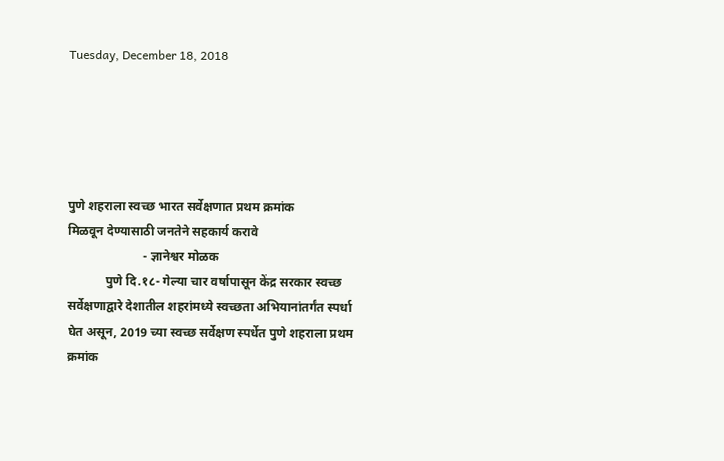Tuesday, December 18, 2018





पुणे शहराला स्वच्छ भारत सर्वेक्षणात प्रथम क्रमांक
मिळवून देण्यासाठी जनतेने सहकार्य करावे
                        - ज्ञानेश्वर मोळक
            पुणे दि.१८- गेल्या चार वर्षापासून केंद्र सरकार स्वच्छ सर्वेक्षणाद्वारे देशातील शहरांमध्ये स्वच्छता अभियानांतर्गंत स्पर्धा घेत असून, 2019 च्या स्वच्छ सर्वेक्षण स्पर्धेत पुणे शहराला प्रथम क्रमांक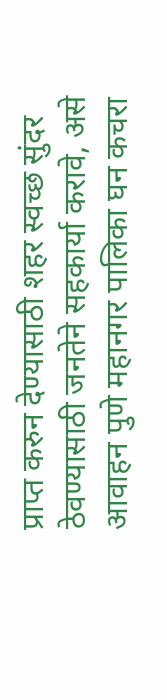प्राप्त करुन देण्यासाठी शहर स्वच्छ सुंदर ठेवण्यासाठी जनतेने सहकार्या करावे, असे आवाहन पुणे महानगर पालिका घन कचरा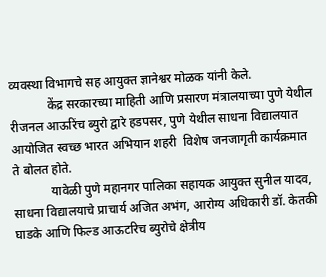व्यवस्था विभागचे सह आयुक्त ज्ञानेश्वर मोळक यांनी केले.
            केंद्र सरकारच्या माहिती आणि प्रसारण मंत्रालयाच्या पुणे येथील रीजनल आऊरिंच ब्युरो द्वारे हडपसर, पुणे येथील साधना विद्यालयात आयोजित स्वच्छ भारत अभियान शहरी  विशेष जनजागृती कार्यक्रमात ते बोलत होते.
            यावेळी पुणे महानगर पालिका सहायक आयुक्त सुनील यादव, साधना विद्यालयाचे प्राचार्य अजित अभंग, आरोग्य अधिकारी डॉ. केतकी घाडके आणि फिल्ड आऊटरिच ब्युरोचे क्षेत्रीय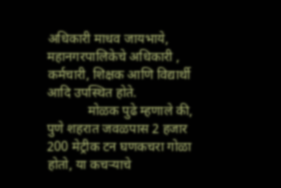अधिकारी माधव जायभाये, महानगरपालिकेचे अधिकारी , कर्मचारी, शिक्षक आणि विद्यार्थी  आदि उपस्थित होते.
            मोळक पुढे म्हणाले की, पुणे शहरात जवळपास 2 हजार 200 मेट्रीक टन घणकचरा गोळा होतो, या कचऱ्याचे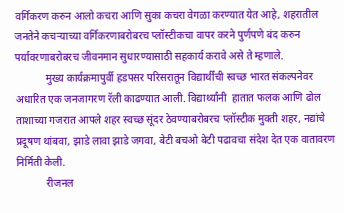वर्गिकरण करुन आलो कचरा आणि सुका कचरा वेगळा करण्यात येत आहे, शहरातील जनतेने कचऱ्याच्या वर्गिकरणाबरोबरच प्लॉस्टीकचा वापर करने पुर्णपणे बंद करुन पर्यावरणाबरोबरच जीवनमान सुधारण्यासाठी सहकार्य करावे असे ते म्हणाले.
            मुख्य कार्यक्रमापुर्वी हडपसर परिसरातून विद्यार्थींची स्वच्छ भारत संकल्पनेवर अधारित एक जनजागरण रॅली काढण्यात आली. विद्यार्थ्यांनी  हातात फलक आणि ढोल ताशाच्या गजरात आपले शहर स्वच्छ सूंदर ठेवण्याबरोबरच प्लॉस्टीक मुक्ती शहर, नद्यांचे प्रदूषण थांबवा, झाडे लावा झाडे जगवा, बेटी बचओ बेटी पढावचा संदेश देत एक वातावरण निर्मिती केली.
            रीजनल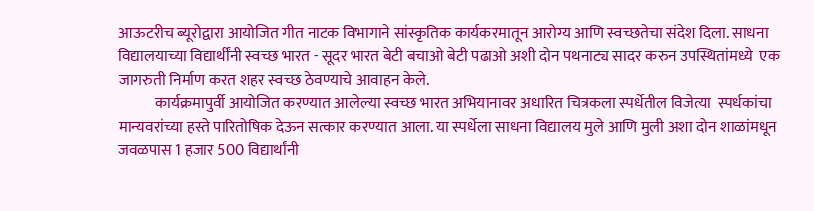आऊटरीच ब्यूरोद्वारा आयोजित गीत नाटक विभागाने सांस्कृतिक कार्यकरमातून आरोग्य आणि स्वच्छतेचा संदेश दिला. साधना विद्यालयाच्या विद्यार्थींनी स्वच्छ भारत - सूदर भारत बेटी बचाओ बेटी पढाओ अशी दोन पथनाट्य सादर करुन उपस्थितांमध्ये  एक जागरुती निर्माण करत शहर स्वच्छ ठेवण्याचे आवाहन केले.
            कार्यक्रमापुर्वी आयोजित करण्यात आलेल्या स्वच्छ भारत अभियानावर अधारित चित्रकला स्पर्धेतील विजेत्या  स्पर्धकांचा मान्यवरांच्या हस्ते पारितोषिक देऊन सत्कार करण्यात आला. या स्पर्धेला साधना विद्यालय मुले आणि मुली अशा दोन शाळांमधून जवळपास 1 हजार 500 विद्यार्थांनी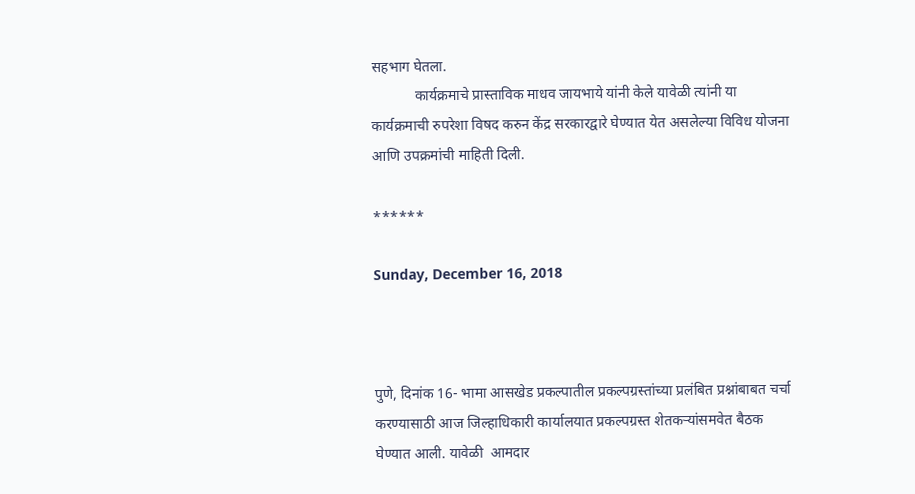सहभाग घेतला.
            कार्यक्रमाचे प्रास्ताविक माधव जायभाये यांनी केले यावेळी त्यांनी या कार्यक्रमाची रुपरेशा विषद करुन केंद्र सरकारद्वारे घेण्यात येत असलेल्या विविध योजना आणि उपक्रमांची माहिती दिली.

******

Sunday, December 16, 2018



पुणे, दिनांक 16- भामा आसखेड प्रकल्पातील प्रकल्पग्रस्तांच्या प्रलंबित प्रश्नांबाबत चर्चा करण्यासाठी आज जिल्हाधिकारी कार्यालयात प्रकल्पग्रस्त शेतकऱ्यांसमवेत बैठक घेण्यात आली. यावेळी  आमदार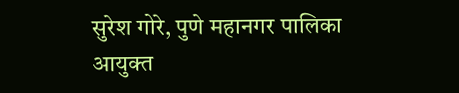सुरेश गोरे, पुणे महानगर पालिका आयुक्त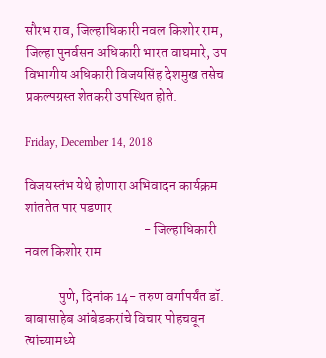सौरभ राव, जिल्हाधिकारी नवल किशोर राम, जिल्हा पुनर्वसन अधिकारी भारत वाघमारे, उप विभागीय अधिकारी विजयसिंह देशमुख तसेच प्रकल्पग्रस्त शेतकरी उपस्थित होते.

Friday, December 14, 2018

विजयस्‍तंभ येथे होणारा अभिवादन कार्यक्रम शांततेत पार पडणार
                                           - जिल्‍हाधिकारी नवल किशोर राम

            पुणे, दिनांक 14- तरुण वर्गापर्यंत डॉ. बाबासाहेब आंबेडकरांचे विचार पोहचवून त्‍यांच्‍यामध्‍ये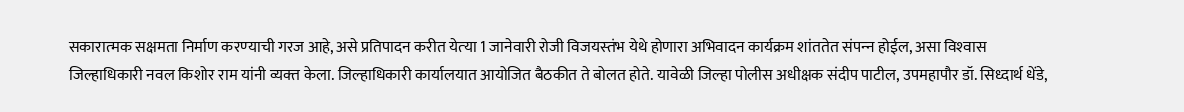सकारात्‍मक सक्षमता निर्माण करण्‍याची गरज आहे, असे प्रतिपादन करीत येत्‍या 1 जानेवारी रोजी विजयस्‍तंभ येथे होणारा अभिवादन कार्यक्रम शांततेत संपन्‍न होईल, असा विश्‍वास जिल्‍हाधिकारी नवल किशोर राम यांनी व्‍यक्‍त केला. जिल्‍हाधिकारी कार्यालयात आयोजित बैठकीत ते बोलत होते. यावेळी जिल्‍हा पोलीस अधीक्षक संदीप पाटील, उपमहापौर डॉ. सिध्‍दार्थ धेंडे,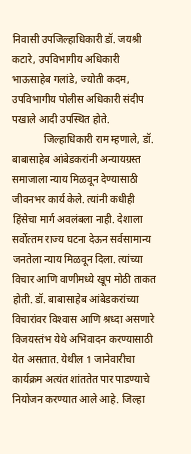निवासी उपजिल्‍हाधिकारी डॉ. जयश्री कटारे, उपविभागीय अधिकारी भाऊसाहेब गलांडे, ज्‍योती कदम, उपविभागीय पोलीस अधिकारी संदीप पखाले आदी उपस्थित होते.
            जिल्‍हाधिकारी राम म्‍हणाले, डॉ. बाबासाहेब आंबेडकरांनी अन्‍यायग्रस्‍त समाजाला न्‍याय मिळवून देण्‍यासाठी जीवनभर कार्य केले. त्‍यांनी कधीही हिंसेचा मार्ग अवलंबला नाही. देशाला सर्वोत्‍तम राज्‍य घटना देऊन सर्वसामान्‍य जनतेला न्‍याय मिळवून दिला. त्‍यांच्‍या विचार आणि वाणीमध्‍ये खूप मोठी ताकत होती. डॉ. बाबासाहेब आंबेडकरांच्‍या विचारांवर विश्‍वास आणि श्रध्‍दा असणारे विजयस्‍तंभ येथे अभिवादन करण्‍यासाठी येत असतात. येथील 1 जानेवारीचा कार्यक्रम अत्‍यंत शांततेत पार पाडण्‍याचे नियोजन करण्‍यात आले आहे. जिल्‍हा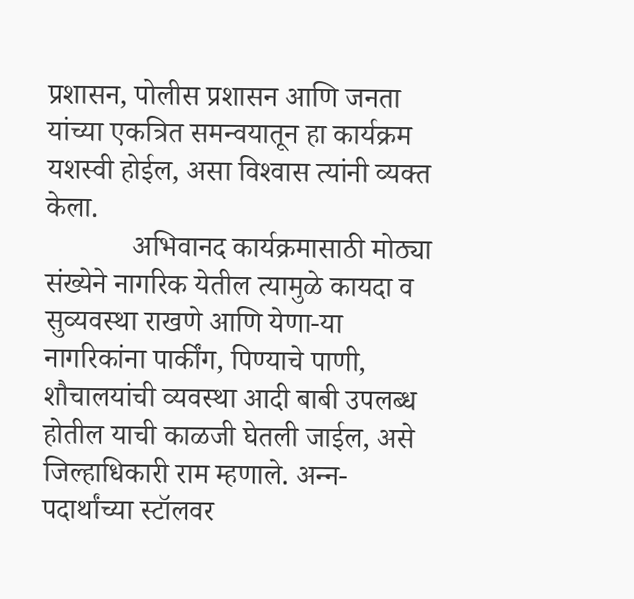प्रशासन, पोलीस प्रशासन आणि जनता यांच्‍या एकत्रित समन्‍वयातून हा कार्यक्रम यशस्‍वी होईल, असा विश्‍वास त्‍यांनी व्‍यक्‍त केला.
            अभिवानद कार्यक्रमासाठी मोठ्या संख्‍येने नागरिक येतील त्‍यामुळे कायदा व सुव्‍यवस्‍था राखणे आणि येणा-या नागरिकांना पार्कींग, पिण्‍याचे पाणी, शौचालयांची व्‍यवस्‍था आदी बाबी उपलब्‍ध होतील याची काळजी घेतली जाईल, असे जिल्‍हाधिकारी राम म्‍हणाले. अन्‍न-पदार्थांच्‍या स्‍टॉलवर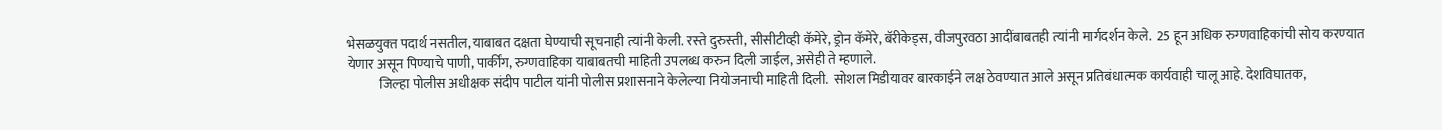भेसळयुक्‍त पदार्थ नसतील, याबाबत दक्षता घेण्‍याची सूचनाही त्‍यांनी केली. रस्‍ते दुरुस्‍ती, सीसीटीव्‍ही कॅमेरे, ड्रोन कॅमेरे, बॅरीकेड्स, वीजपुरवठा आदींबाबतही त्‍यांनी मार्गदर्शन केले.  25 हून अधिक रुग्‍णवाहिकांची सोय करण्‍यात येणार असून पिण्‍याचे पाणी, पार्कींग, रुग्‍णवाहिका याबाबतची माहिती उपलब्ध करुन दिली जाईल, असेही ते म्‍हणाले.
            जिल्‍हा पोलीस अधीक्षक संदीप पाटील यांनी पोलीस प्रशासनाने केलेल्‍या नियोजनाची माहिती दिली.  सोशल मिडीयावर बारकाईने लक्ष ठेवण्‍यात आले असून प्रतिबंधात्‍मक कार्यवाही चालू आहे. देशविघातक,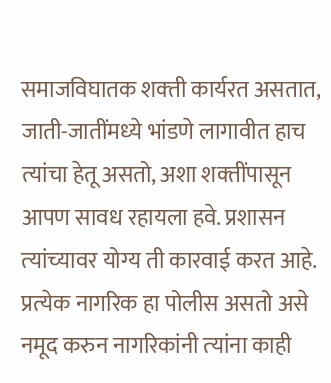समाजविघातक शक्‍ती कार्यरत असतात, जाती-जातींमध्‍ये भांडणे लागावीत हाच त्‍यांचा हेतू असतो, अशा शक्‍तींपासून आपण सावध रहायला हवे. प्रशासन त्‍यांच्‍यावर योग्‍य ती कारवाई करत आहे. प्रत्‍येक नागरिक हा पोलीस असतो असे नमूद करुन नागरिकांनी त्‍यांना काही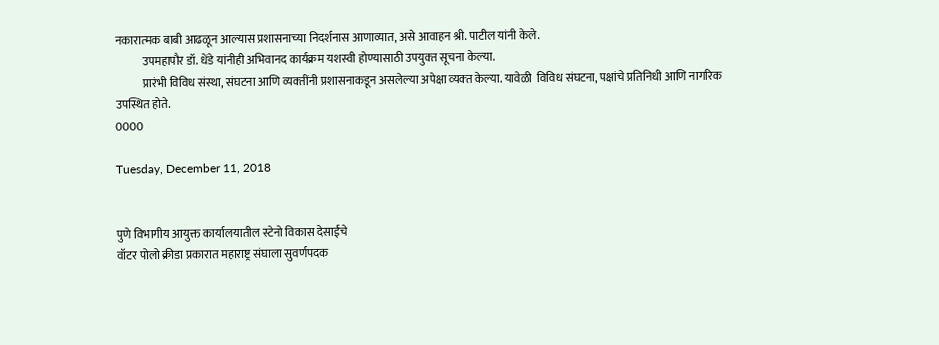नकारात्‍मक बाबी आढळून आल्‍यास प्रशासनाच्‍या निदर्शनास आणाव्‍यात, असे आवाहन श्री. पाटील यांनी केले.
            उपमहापौर डॉ. धेंडे यांनीही अभिवानद कार्यक्रम यशस्‍वी होण्‍यासाठी उपयुक्‍त सूचना केल्‍या.
            प्रारंभी विविध संस्‍था, संघटना आणि व्‍यक्‍तींनी प्रशासनाकडून असलेल्या अपेक्षा व्‍यक्‍त केल्या. यावेळी  विविध संघटना, पक्षांचे प्रतिनिधी आणि नागरिक उपस्थित होते.
0000

Tuesday, December 11, 2018


पुणे विभागीय आयुक्त कार्यालयातील स्टेनो विकास देसाईंचे
वॉटर पोलो क्रीडा प्रकारात महाराष्ट्र संघाला सुवर्णपदक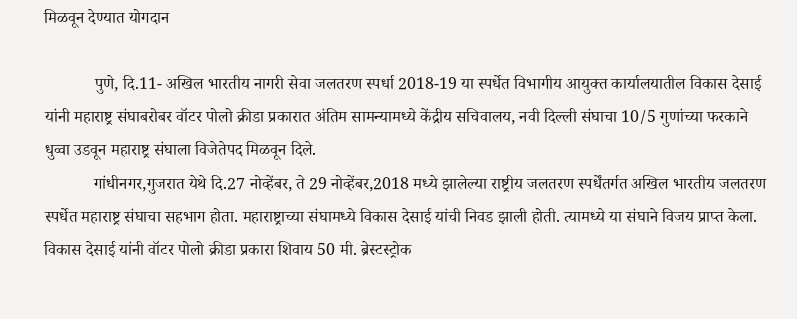मिळवून देण्यात योगदान

            पुणे, दि.11- अखिल भारतीय नागरी सेवा जलतरण स्पर्धा 2018-19 या स्पर्धेत विभागीय आयुक्त कार्यालयातील विकास देसाई यांनी महाराष्ट्र संघाबरोबर वॉटर पोलो क्रीडा प्रकारात अंतिम सामन्यामध्ये केंद्रीय सचिवालय, नवी दिल्ली संघाचा 10/5 गुणांच्या फरकाने धुव्वा उडवून महाराष्ट्र संघाला विजेतेपद मिळवून दिले.
            गांधीनगर,गुजरात येथे दि.27 नोव्हेंबर, ते 29 नोव्हेंबर,2018 मध्ये झालेल्या राष्ट्रीय जलतरण स्पर्धेंतर्गत अखिल भारतीय जलतरण स्पर्धेत महाराष्ट्र संघाचा सहभाग होता. महाराष्ट्राच्या संघामध्ये विकास देसाई यांची निवड झाली होती. त्यामध्ये या संघाने विजय प्राप्त केला. विकास देसाई यांनी वॉटर पोलो क्रीडा प्रकारा शिवाय 50 मी. ब्रेस्टस्ट्रोक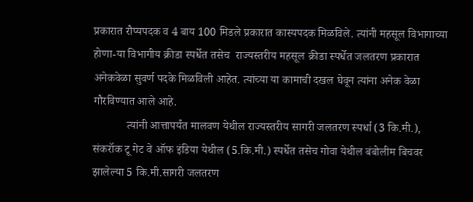प्रकारात रौप्यपदक व 4 बाय 100 मिडले प्रकारात कास्यपदक मिळविले. त्यांनी महसूल विभागाच्या होणा-या विभागीय क्रीडा स्पर्धेत तसेच  राज्यस्तरीय महसूल क्रीडा स्पर्धेत जलतरण प्रकारात अनेकवेळा सुवर्ण पदके मिळविली आहेत. त्यांच्या या कामाची दखल घेवून त्यांना अनेक वेळा गौरविण्यात आले आहे.
            त्यांनी आत्तापर्यंत मालवण येथील राज्यस्तरीय सागरी जलतरण स्पर्धा (3 कि.मी.), संकरॉक टू गेट वे ऑफ इंडिया येथील (5.कि.मी.) स्पर्धेत तसेच गोवा येथील बंबोलीम बिचवर झालेल्या 5 कि.मी.सागरी जलतरण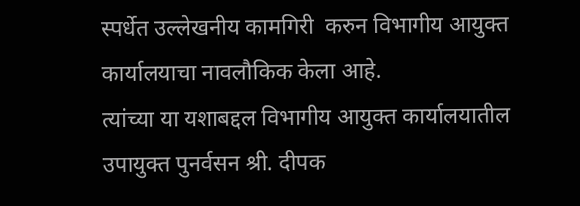स्पर्धेत उल्लेखनीय कामगिरी  करुन विभागीय आयुक्त कार्यालयाचा नावलौकिक केला आहे.
त्यांच्या या यशाबद्दल विभागीय आयुक्त कार्यालयातील उपायुक्त पुनर्वसन श्री. दीपक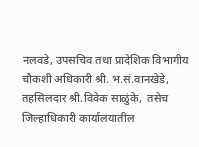नलवडे, उपसचिव तथा प्रादेशिक विभागीय चौकशी अधिकारी श्री. भ.सं.वानखेडे, तहसिलदार श्री.विवेक साळुंके,  तसेच जिल्हाधिकारी कार्यालयातील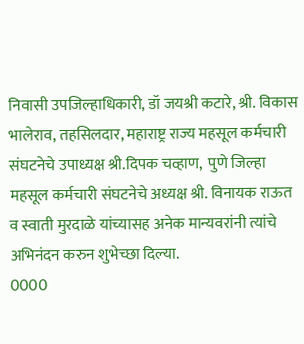निवासी उपजिल्हाधिकारी, डॉ जयश्री कटारे, श्री. विकास भालेराव, तहसिलदार, महाराष्ट्र राज्य महसूल कर्मचारी संघटनेचे उपाध्यक्ष श्री.दिपक चव्हाण,  पुणे जिल्हा महसूल कर्मचारी संघटनेचे अध्यक्ष श्री. विनायक राऊत व स्वाती मुरदाळे यांच्यासह अनेक मान्यवरांनी त्यांचे अभिनंदन करुन शुभेच्छा दिल्या.
0000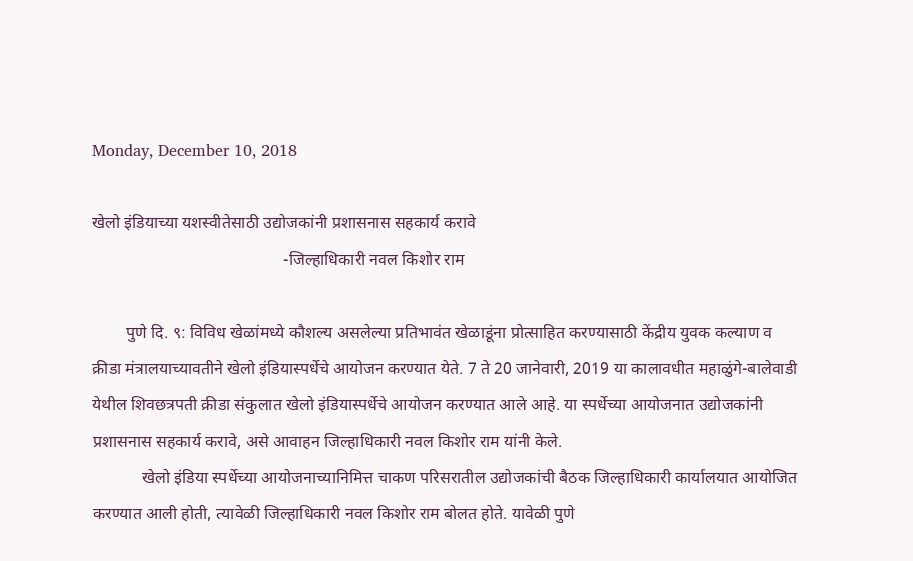Monday, December 10, 2018

खेलो इंडियाच्या यशस्वीतेसाठी उद्योजकांनी प्रशासनास सहकार्य करावे
                                              -जिल्हाधिकारी नवल किशोर राम

        पुणे दि. ९: विविध खेळांमध्ये कौशल्य असलेल्या प्रतिभावंत खेळाडूंना प्रोत्साहित करण्यासाठी केंद्रीय युवक कल्याण व क्रीडा मंत्रालयाच्यावतीने खेलो इंडियास्पर्धेचे आयोजन करण्यात येते. 7 ते 20 जानेवारी, 2019 या कालावधीत महाळुंगे-बालेवाडी येथील शिवछत्रपती क्रीडा संकुलात खेलो इंडियास्पर्धेचे आयोजन करण्यात आले आहे. या स्पर्धेच्या आयोजनात उद्योजकांनी प्रशासनास सहकार्य करावे, असे आवाहन जिल्हाधिकारी नवल किशोर राम यांनी केले.
            खेलो इंडिया स्पर्धेच्या आयोजनाच्यानिमित्त चाकण परिसरातील उद्योजकांची बैठक जिल्हाधिकारी कार्यालयात आयोजित करण्यात आली होती, त्यावेळी जिल्हाधिकारी नवल किशोर राम बोलत होते. यावेळी पुणे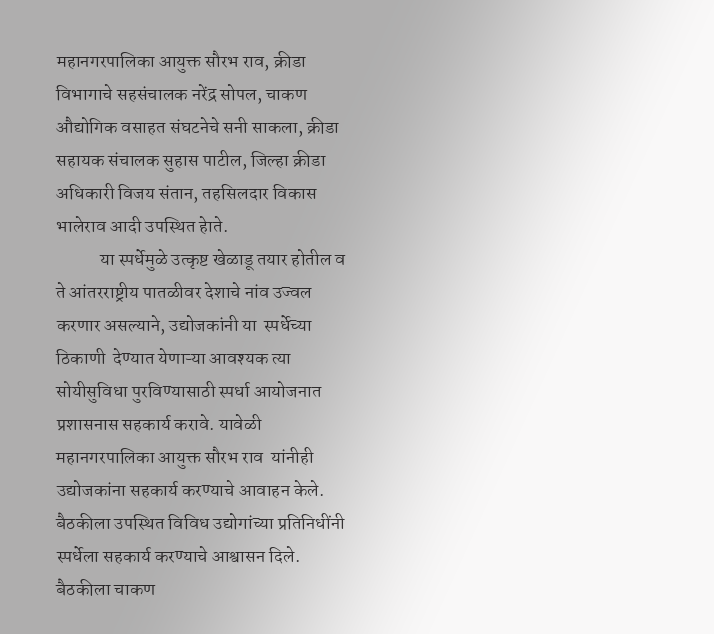महानगरपालिका आयुक्त सौरभ राव, क्रीडा विभागाचे सहसंचालक नरेंद्र सोपल, चाकण औद्योगिक वसाहत संघटनेचे सनी साकला, क्रीडा सहायक संचालक सुहास पाटील, जिल्हा क्रीडा अधिकारी विजय संतान, तहसिलदार विकास भालेराव आदी उपस्थित हेाते.
            या स्पर्धेमुळे उत्कृष्ट खेळाडू तयार होतील व ते आंतरराष्ट्रीय पातळीवर देशाचे नांव उज्वल करणार असल्याने, उद्योजकांनी या  स्पर्धेच्या ठिकाणी  देण्यात येणाऱ्या आवश्यक त्या सोयीसुविधा पुरविण्यासाठी स्पर्धा आयोजनात प्रशासनास सहकार्य करावे. यावेळी महानगरपालिका आयुक्त सौरभ राव  यांनीही उद्योजकांना सहकार्य करण्याचे आवाहन केले. बैठकीला उपस्थित विविध उद्योगांच्या प्रतिनिधींनी स्पर्धेला सहकार्य करण्याचे आश्वासन दिले. बैठकीला चाकण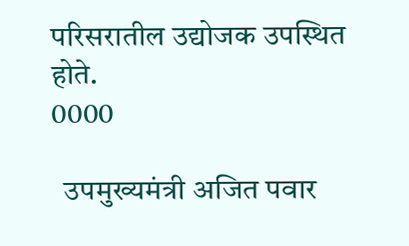परिसरातील उद्योजक उपस्थित होते.
0000

  उपमुख्यमंत्री अजित पवार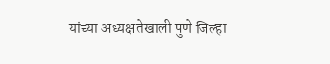यांच्या अध्यक्षतेखाली पुणे जिल्हा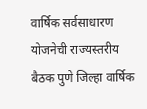वार्षिक सर्वसाधारण योजनेची राज्यस्तरीय बैठक पुणे जिल्हा वार्षिक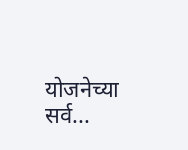योजनेच्या सर्व...